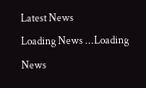Latest News
Loading News ...Loading News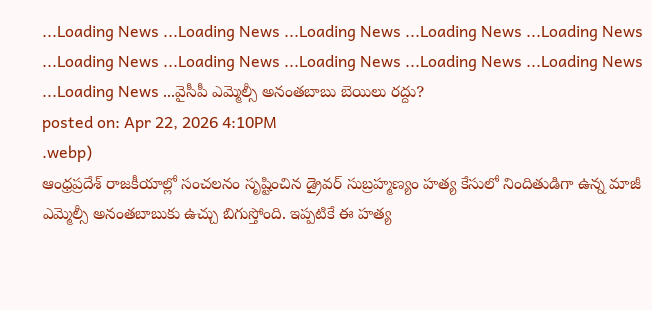...Loading News ...Loading News ...Loading News ...Loading News ...Loading News ...Loading News ...Loading News ...Loading News ...Loading News ...Loading News ...Loading News ...వైసీపీ ఎమ్మెల్సీ అనంతబాబు బెయిలు రద్దు?
posted on: Apr 22, 2026 4:10PM
.webp)
ఆంధ్రప్రదేశ్ రాజకీయాల్లో సంచలనం సృష్టించిన డ్రైవర్ సుబ్రహ్మణ్యం హత్య కేసులో నిందితుడిగా ఉన్న మాజీ ఎమ్మెల్సీ అనంతబాబుకు ఉచ్చు బిగుస్తోంది. ఇప్పటికే ఈ హత్య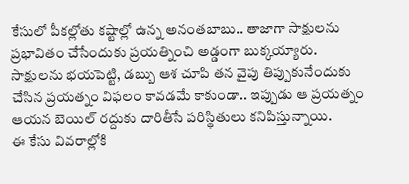కేసులో పీకల్లోతు కష్టాల్లో ఉన్న అనంతబాబు.. తాజాగా సాక్షులను ప్రభావితం చేసేందుకు ప్రయత్నించి అడ్డంగా బుక్కయ్యారు. సాక్షులను భయపెట్టి, డబ్బు ఆశ చూపి తన వైపు తిప్పుకునేందుకు చేసిన ప్రయత్నం విఫలం కావడమే కాకుండా.. ఇప్పుడు ఆ ప్రయత్నం ఆయన బెయిల్ రద్దుకు దారితీసే పరిస్థితులు కనిపిస్తున్నాయి.
ఈ కేసు వివరాల్లోకి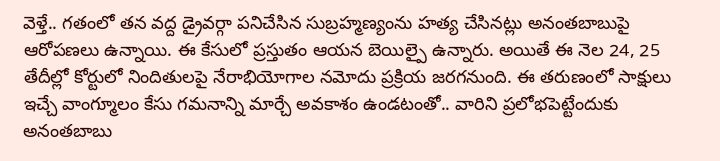వెళ్తే.. గతంలో తన వద్ద డ్రైవర్గా పనిచేసిన సుబ్రహ్మణ్యంను హత్య చేసినట్లు అనంతబాబుపై ఆరోపణలు ఉన్నాయి. ఈ కేసులో ప్రస్తుతం ఆయన బెయిల్పై ఉన్నారు. అయితే ఈ నెల 24, 25 తేదీల్లో కోర్టులో నిందితులపై నేరాభియోగాల నమోదు ప్రక్రియ జరగనుంది. ఈ తరుణంలో సాక్షులు ఇచ్చే వాంగ్మూలం కేసు గమనాన్ని మార్చే అవకాశం ఉండటంతో.. వారిని ప్రలోభపెట్టేందుకు అనంతబాబు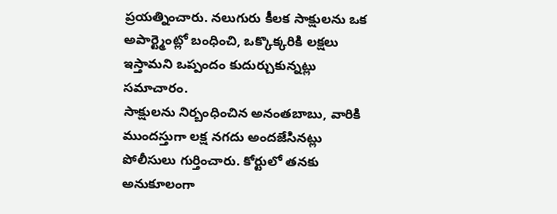ప్రయత్నించారు. నలుగురు కీలక సాక్షులను ఒక అపార్ట్మెంట్లో బంధించి, ఒక్కొక్కరికి లక్షలు ఇస్తామని ఒప్పందం కుదుర్చుకున్నట్లు సమాచారం.
సాక్షులను నిర్బంధించిన అనంతబాబు, వారికి ముందస్తుగా లక్ష నగదు అందజేసినట్లు పోలీసులు గుర్తించారు. కోర్టులో తనకు అనుకూలంగా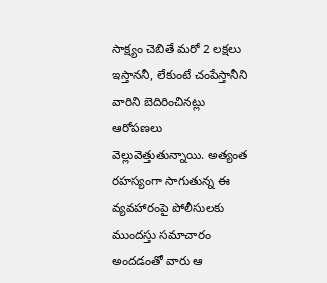సాక్ష్యం చెబితే మరో 2 లక్షలు ఇస్తాననీ, లేకుంటే చంపేస్తానీని వారిని బెదిరించినట్లు ఆరోపణలు వెల్లువెత్తుతున్నాయి. అత్యంత రహస్యంగా సాగుతున్న ఈ వ్యవహారంపై పోలీసులకు ముందస్తు సమాచారం అందడంతో వారు ఆ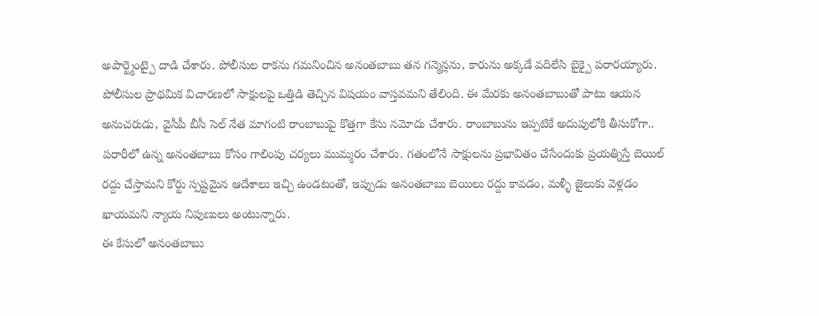అపార్ట్మెంట్పై దాడి చేశారు. పోలీసుల రాకను గమనించిన అనంతబాబు తన గన్మెన్లను, కారును అక్కడే వదిలేసి బైక్పై పరారయ్యారు.
పోలీసుల ప్రాథమిక విచారణలో సాక్షులపై ఒత్తిడి తెచ్చిన విషయం వాస్తవమని తేలింది. ఈ మేరకు అనంతబాబుతో పాటు ఆయన అనుచరుడు, వైసీపీ బీసీ సెల్ నేత మాగంటి రాంబాబుపై కొత్తగా కేసు నమోదు చేశారు. రాంబాబును ఇప్పటికే అదుపులోకి తీసుకోగా.. పరారీలో ఉన్న అనంతబాబు కోసం గాలింపు చర్యలు ముమ్మరం చేశారు. గతంలోనే సాక్షులను ప్రభావితం చేసేందుకు ప్రయత్నిస్తే బెయిల్ రద్దు చేస్తామని కోర్టు స్పష్టమైన ఆదేశాలు ఇచ్చి ఉండటంతో, ఇప్పుడు అనంతబాబు బెయిలు రద్దు కావడం, మళ్ళీ జైలుకు వెళ్లడం ఖాయమని న్యాయ నిపుణులు అంటున్నారు.
ఈ కేసులో అనంతబాబు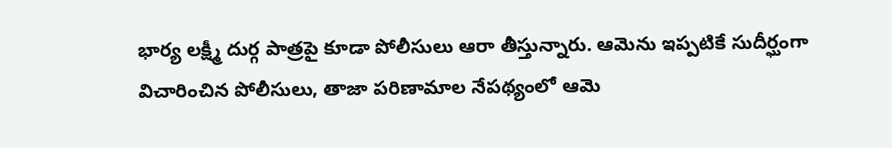భార్య లక్ష్మీ దుర్గ పాత్రపై కూడా పోలీసులు ఆరా తీస్తున్నారు. ఆమెను ఇప్పటికే సుదీర్ఘంగా విచారించిన పోలీసులు, తాజా పరిణామాల నేపథ్యంలో ఆమె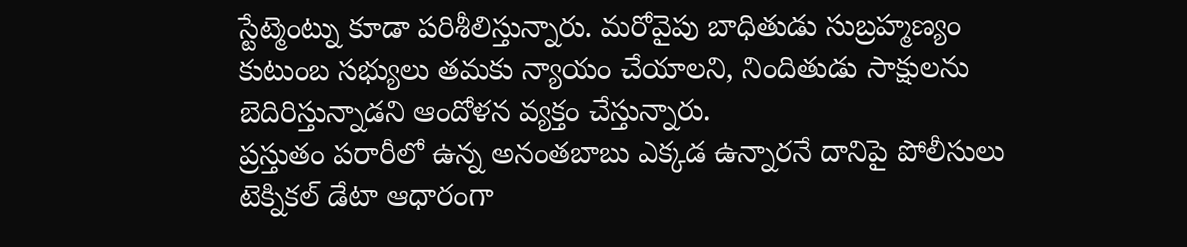స్టేట్మెంట్ను కూడా పరిశీలిస్తున్నారు. మరోవైపు బాధితుడు సుబ్రహ్మణ్యం కుటుంబ సభ్యులు తమకు న్యాయం చేయాలని, నిందితుడు సాక్షులను బెదిరిస్తున్నాడని ఆందోళన వ్యక్తం చేస్తున్నారు.
ప్రస్తుతం పరారీలో ఉన్న అనంతబాబు ఎక్కడ ఉన్నారనే దానిపై పోలీసులు టెక్నికల్ డేటా ఆధారంగా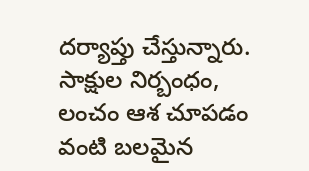దర్యాప్తు చేస్తున్నారు. సాక్షుల నిర్బంధం, లంచం ఆశ చూపడం వంటి బలమైన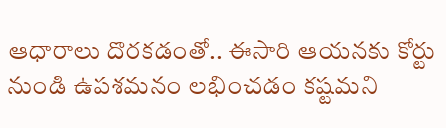ఆధారాలు దొరకడంతో.. ఈసారి ఆయనకు కోర్టు నుండి ఉపశమనం లభించడం కష్టమని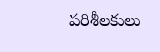పరిశీలకులు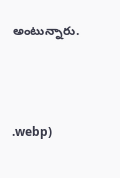అంటున్నారు.



.webp)